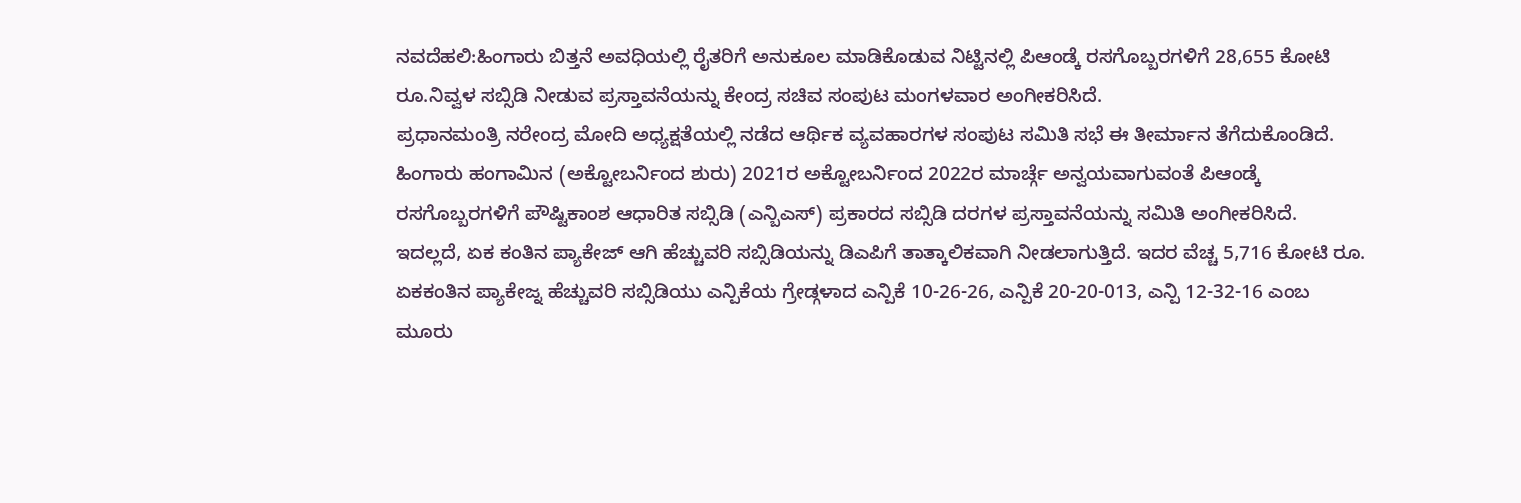ನವದೆಹಲಿ:ಹಿಂಗಾರು ಬಿತ್ತನೆ ಅವಧಿಯಲ್ಲಿ ರೈತರಿಗೆ ಅನುಕೂಲ ಮಾಡಿಕೊಡುವ ನಿಟ್ಟಿನಲ್ಲಿ ಪಿಆಂಡ್ಕೆ ರಸಗೊಬ್ಬರಗಳಿಗೆ 28,655 ಕೋಟಿ ರೂ.ನಿವ್ವಳ ಸಬ್ಸಿಡಿ ನೀಡುವ ಪ್ರಸ್ತಾವನೆಯನ್ನು ಕೇಂದ್ರ ಸಚಿವ ಸಂಪುಟ ಮಂಗಳವಾರ ಅಂಗೀಕರಿಸಿದೆ.
ಪ್ರಧಾನಮಂತ್ರಿ ನರೇಂದ್ರ ಮೋದಿ ಅಧ್ಯಕ್ಷತೆಯಲ್ಲಿ ನಡೆದ ಆರ್ಥಿಕ ವ್ಯವಹಾರಗಳ ಸಂಪುಟ ಸಮಿತಿ ಸಭೆ ಈ ತೀರ್ಮಾನ ತೆಗೆದುಕೊಂಡಿದೆ. ಹಿಂಗಾರು ಹಂಗಾಮಿನ (ಅಕ್ಟೋಬರ್ನಿಂದ ಶುರು) 2021ರ ಅಕ್ಟೋಬರ್ನಿಂದ 2022ರ ಮಾರ್ಚ್ಗೆ ಅನ್ವಯವಾಗುವಂತೆ ಪಿಆಂಡ್ಕೆ ರಸಗೊಬ್ಬರಗಳಿಗೆ ಪೌಷ್ಟಿಕಾಂಶ ಆಧಾರಿತ ಸಬ್ಸಿಡಿ (ಎನ್ಬಿಎಸ್) ಪ್ರಕಾರದ ಸಬ್ಸಿಡಿ ದರಗಳ ಪ್ರಸ್ತಾವನೆಯನ್ನು ಸಮಿತಿ ಅಂಗೀಕರಿಸಿದೆ.
ಇದಲ್ಲದೆ, ಏಕ ಕಂತಿನ ಪ್ಯಾಕೇಜ್ ಆಗಿ ಹೆಚ್ಚುವರಿ ಸಬ್ಸಿಡಿಯನ್ನು ಡಿಎಪಿಗೆ ತಾತ್ಕಾಲಿಕವಾಗಿ ನೀಡಲಾಗುತ್ತಿದೆ. ಇದರ ವೆಚ್ಚ 5,716 ಕೋಟಿ ರೂ. ಏಕಕಂತಿನ ಪ್ಯಾಕೇಜ್ನ ಹೆಚ್ಚುವರಿ ಸಬ್ಸಿಡಿಯು ಎನ್ಪಿಕೆಯ ಗ್ರೇಡ್ಗಳಾದ ಎನ್ಪಿಕೆ 10-26-26, ಎನ್ಪಿಕೆ 20-20-013, ಎನ್ಪಿ 12-32-16 ಎಂಬ ಮೂರು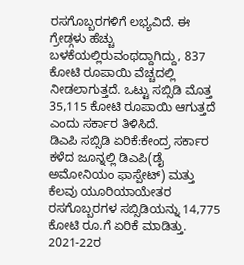ರಸಗೊಬ್ಬರಗಳಿಗೆ ಲಭ್ಯವಿದೆ. ಈ ಗ್ರೇಡ್ಗಳು ಹೆಚ್ಚು ಬಳಕೆಯಲ್ಲಿರುವಂಥದ್ದಾಗಿದ್ದು, 837 ಕೋಟಿ ರೂಪಾಯಿ ವೆಚ್ಚದಲ್ಲಿ ನೀಡಲಾಗುತ್ತದೆ. ಒಟ್ಟು ಸಬ್ಸಿಡಿ ಮೊತ್ತ 35,115 ಕೋಟಿ ರೂಪಾಯಿ ಆಗುತ್ತದೆ ಎಂದು ಸರ್ಕಾರ ತಿಳಿಸಿದೆ.
ಡಿಎಪಿ ಸಬ್ಸಿಡಿ ಏರಿಕೆ:ಕೇಂದ್ರ ಸರ್ಕಾರ ಕಳೆದ ಜೂನ್ನಲ್ಲಿ ಡಿಎಪಿ(ಡೈ ಅಮೋನಿಯಂ ಫಾಸ್ಪೇಟ್) ಮತ್ತು ಕೆಲವು ಯೂರಿಯಾಯೇತರ ರಸಗೊಬ್ಬರಗಳ ಸಬ್ಸಿಡಿಯನ್ನು 14,775 ಕೋಟಿ ರೂ.ಗೆ ಏರಿಕೆ ಮಾಡಿತ್ತು. 2021-22ರ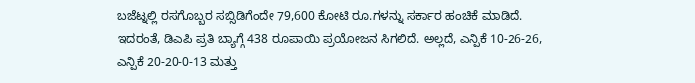ಬಜೆಟ್ನಲ್ಲಿ ರಸಗೊಬ್ಬರ ಸಬ್ಸಿಡಿಗೆಂದೇ 79,600 ಕೋಟಿ ರೂ.ಗಳನ್ನು ಸರ್ಕಾರ ಹಂಚಿಕೆ ಮಾಡಿದೆ. ಇದರಂತೆ, ಡಿಎಪಿ ಪ್ರತಿ ಬ್ಯಾಗ್ಗೆ 438 ರೂಪಾಯಿ ಪ್ರಯೋಜನ ಸಿಗಲಿದೆ. ಅಲ್ಲದೆ, ಎನ್ಪಿಕೆ 10-26-26, ಎನ್ಪಿಕೆ 20-20-0-13 ಮತ್ತು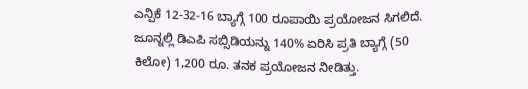ಎನ್ಪಿಕೆ 12-32-16 ಬ್ಯಾಗ್ಗೆ 100 ರೂಪಾಯಿ ಪ್ರಯೋಜನ ಸಿಗಲಿದೆ. ಜೂನ್ನಲ್ಲಿ ಡಿಎಪಿ ಸಬ್ಸಿಡಿಯನ್ನು 140% ಏರಿಸಿ ಪ್ರತಿ ಬ್ಯಾಗ್ಗೆ (50 ಕಿಲೋ) 1,200 ರೂ. ತನಕ ಪ್ರಯೋಜನ ನೀಡಿತ್ತು.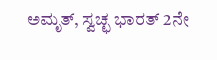ಅಮೃತ್, ಸ್ವಚ್ಛ ಭಾರತ್ 2ನೇ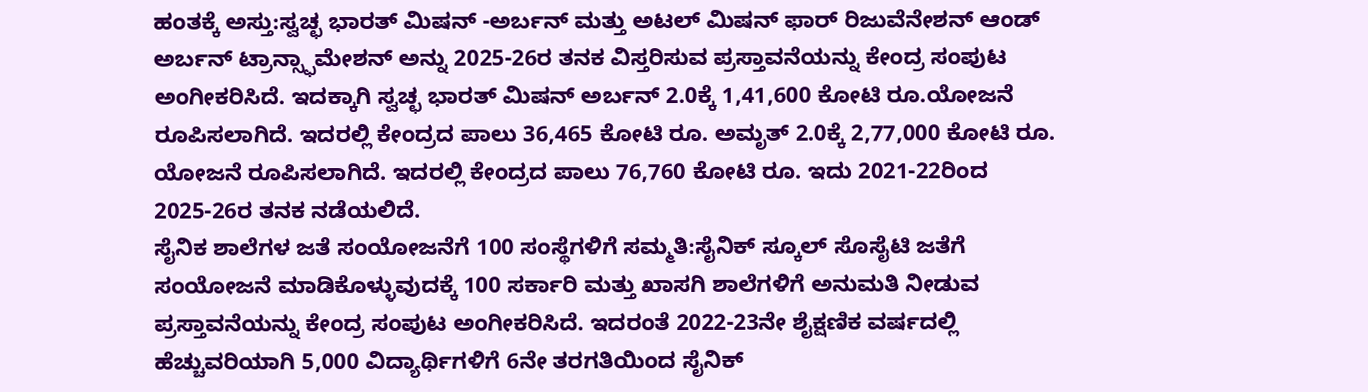ಹಂತಕ್ಕೆ ಅಸ್ತು:ಸ್ವಚ್ಛ ಭಾರತ್ ಮಿಷನ್ -ಅರ್ಬನ್ ಮತ್ತು ಅಟಲ್ ಮಿಷನ್ ಫಾರ್ ರಿಜುವೆನೇಶನ್ ಆಂಡ್ ಅರ್ಬನ್ ಟ್ರಾನ್ಸ್ಫಾಮೇಶನ್ ಅನ್ನು 2025-26ರ ತನಕ ವಿಸ್ತರಿಸುವ ಪ್ರಸ್ತಾವನೆಯನ್ನು ಕೇಂದ್ರ ಸಂಪುಟ ಅಂಗೀಕರಿಸಿದೆ. ಇದಕ್ಕಾಗಿ ಸ್ವಚ್ಛ ಭಾರತ್ ಮಿಷನ್ ಅರ್ಬನ್ 2.0ಕ್ಕೆ 1,41,600 ಕೋಟಿ ರೂ.ಯೋಜನೆ ರೂಪಿಸಲಾಗಿದೆ. ಇದರಲ್ಲಿ ಕೇಂದ್ರದ ಪಾಲು 36,465 ಕೋಟಿ ರೂ. ಅಮೃತ್ 2.0ಕ್ಕೆ 2,77,000 ಕೋಟಿ ರೂ. ಯೋಜನೆ ರೂಪಿಸಲಾಗಿದೆ. ಇದರಲ್ಲಿ ಕೇಂದ್ರದ ಪಾಲು 76,760 ಕೋಟಿ ರೂ. ಇದು 2021-22ರಿಂದ 2025-26ರ ತನಕ ನಡೆಯಲಿದೆ.
ಸೈನಿಕ ಶಾಲೆಗಳ ಜತೆ ಸಂಯೋಜನೆಗೆ 100 ಸಂಸ್ಥೆಗಳಿಗೆ ಸಮ್ಮತಿ:ಸೈನಿಕ್ ಸ್ಕೂಲ್ ಸೊಸೈಟಿ ಜತೆಗೆ ಸಂಯೋಜನೆ ಮಾಡಿಕೊಳ್ಳುವುದಕ್ಕೆ 100 ಸರ್ಕಾರಿ ಮತ್ತು ಖಾಸಗಿ ಶಾಲೆಗಳಿಗೆ ಅನುಮತಿ ನೀಡುವ ಪ್ರಸ್ತಾವನೆಯನ್ನು ಕೇಂದ್ರ ಸಂಪುಟ ಅಂಗೀಕರಿಸಿದೆ. ಇದರಂತೆ 2022-23ನೇ ಶೈಕ್ಷಣಿಕ ವರ್ಷದಲ್ಲಿ ಹೆಚ್ಚುವರಿಯಾಗಿ 5,000 ವಿದ್ಯಾರ್ಥಿಗಳಿಗೆ 6ನೇ ತರಗತಿಯಿಂದ ಸೈನಿಕ್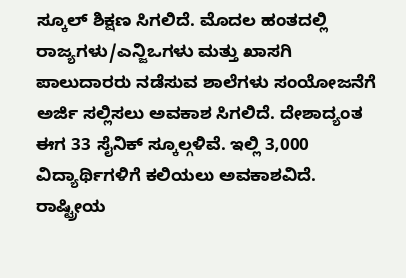ಸ್ಕೂಲ್ ಶಿಕ್ಷಣ ಸಿಗಲಿದೆ. ಮೊದಲ ಹಂತದಲ್ಲಿ ರಾಜ್ಯಗಳು/ಎನ್ಜಿಒಗಳು ಮತ್ತು ಖಾಸಗಿ ಪಾಲುದಾರರು ನಡೆಸುವ ಶಾಲೆಗಳು ಸಂಯೋಜನೆಗೆ ಅರ್ಜಿ ಸಲ್ಲಿಸಲು ಅವಕಾಶ ಸಿಗಲಿದೆ. ದೇಶಾದ್ಯಂತ ಈಗ 33 ಸೈನಿಕ್ ಸ್ಕೂಲ್ಗಳಿವೆ. ಇಲ್ಲಿ 3,000 ವಿದ್ಯಾರ್ಥಿಗಳಿಗೆ ಕಲಿಯಲು ಅವಕಾಶವಿದೆ. ರಾಷ್ಟ್ರೀಯ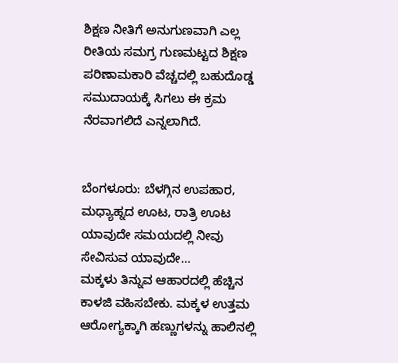ಶಿಕ್ಷಣ ನೀತಿಗೆ ಅನುಗುಣವಾಗಿ ಎಲ್ಲ ರೀತಿಯ ಸಮಗ್ರ ಗುಣಮಟ್ಟದ ಶಿಕ್ಷಣ ಪರಿಣಾಮಕಾರಿ ವೆಚ್ಚದಲ್ಲಿ ಬಹುದೊಡ್ಡ ಸಮುದಾಯಕ್ಕೆ ಸಿಗಲು ಈ ಕ್ರಮ ನೆರವಾಗಲಿದೆ ಎನ್ನಲಾಗಿದೆ.


ಬೆಂಗಳೂರು: ಬೆಳಗ್ಗಿನ ಉಪಹಾರ, ಮಧ್ಯಾಹ್ನದ ಊಟ, ರಾತ್ರಿ ಊಟ ಯಾವುದೇ ಸಮಯದಲ್ಲಿ ನೀವು ಸೇವಿಸುವ ಯಾವುದೇ…
ಮಕ್ಕಳು ತಿನ್ನುವ ಆಹಾರದಲ್ಲಿ ಹೆಚ್ಚಿನ ಕಾಳಜಿ ವಹಿಸಬೇಕು. ಮಕ್ಕಳ ಉತ್ತಮ ಆರೋಗ್ಯಕ್ಕಾಗಿ ಹಣ್ಣುಗಳನ್ನು ಹಾಲಿನಲ್ಲಿ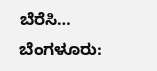ಬೆರೆಸಿ…
ಬೆಂಗಳೂರು: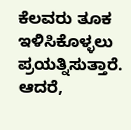ಕೆಲವರು ತೂಕ ಇಳಿಸಿಕೊಳ್ಳಲು ಪ್ರಯತ್ನಿಸುತ್ತಾರೆ. ಆದರೆ,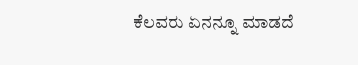ಕೆಲವರು ಏನನ್ನೂ ಮಾಡದೆ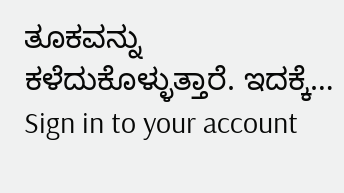ತೂಕವನ್ನು ಕಳೆದುಕೊಳ್ಳುತ್ತಾರೆ. ಇದಕ್ಕೆ…
Sign in to your account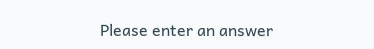Please enter an answer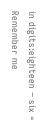in digits:eighteen − six =
Remember me